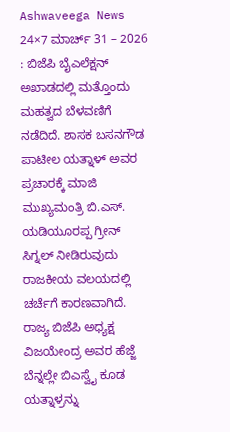Ashwaveega News 24×7 ಮಾರ್ಚ್ 31 – 2026 : ಬಿಜೆಪಿ ಬೈಎಲೆಕ್ಷನ್ ಅಖಾಡದಲ್ಲಿ ಮತ್ತೊಂದು ಮಹತ್ವದ ಬೆಳವಣಿಗೆ ನಡೆದಿದೆ. ಶಾಸಕ ಬಸನಗೌಡ ಪಾಟೀಲ ಯತ್ನಾಳ್ ಅವರ ಪ್ರಚಾರಕ್ಕೆ ಮಾಜಿ ಮುಖ್ಯಮಂತ್ರಿ ಬಿ.ಎಸ್. ಯಡಿಯೂರಪ್ಪ ಗ್ರೀನ್ ಸಿಗ್ನಲ್ ನೀಡಿರುವುದು ರಾಜಕೀಯ ವಲಯದಲ್ಲಿ ಚರ್ಚೆಗೆ ಕಾರಣವಾಗಿದೆ.
ರಾಜ್ಯ ಬಿಜೆಪಿ ಅಧ್ಯಕ್ಷ ವಿಜಯೇಂದ್ರ ಅವರ ಹೆಜ್ಜೆ ಬೆನ್ನಲ್ಲೇ ಬಿಎಸ್ವೈ ಕೂಡ ಯತ್ನಾಳ್ರನ್ನು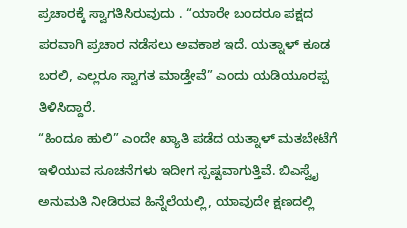ಪ್ರಚಾರಕ್ಕೆ ಸ್ವಾಗತಿಸಿರುವುದು . “ಯಾರೇ ಬಂದರೂ ಪಕ್ಷದ ಪರವಾಗಿ ಪ್ರಚಾರ ನಡೆಸಲು ಅವಕಾಶ ಇದೆ. ಯತ್ನಾಳ್ ಕೂಡ ಬರಲಿ, ಎಲ್ಲರೂ ಸ್ವಾಗತ ಮಾಡ್ತೇವೆ” ಎಂದು ಯಡಿಯೂರಪ್ಪ ತಿಳಿಸಿದ್ದಾರೆ.
“ಹಿಂದೂ ಹುಲಿ” ಎಂದೇ ಖ್ಯಾತಿ ಪಡೆದ ಯತ್ನಾಳ್ ಮತಬೇಟೆಗೆ ಇಳಿಯುವ ಸೂಚನೆಗಳು ಇದೀಗ ಸ್ಪಷ್ಟವಾಗುತ್ತಿವೆ. ಬಿಎಸ್ವೈ ಅನುಮತಿ ನೀಡಿರುವ ಹಿನ್ನೆಲೆಯಲ್ಲಿ, ಯಾವುದೇ ಕ್ಷಣದಲ್ಲಿ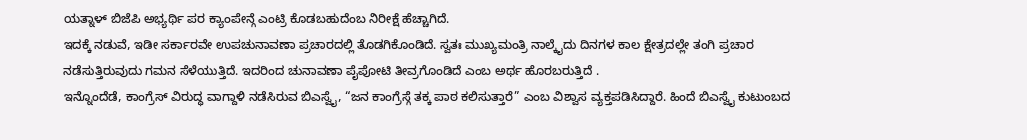ಯತ್ನಾಳ್ ಬಿಜೆಪಿ ಅಭ್ಯರ್ಥಿ ಪರ ಕ್ಯಾಂಪೇನ್ಗೆ ಎಂಟ್ರಿ ಕೊಡಬಹುದೆಂಬ ನಿರೀಕ್ಷೆ ಹೆಚ್ಚಾಗಿದೆ.
ಇದಕ್ಕೆ ನಡುವೆ, ಇಡೀ ಸರ್ಕಾರವೇ ಉಪಚುನಾವಣಾ ಪ್ರಚಾರದಲ್ಲಿ ತೊಡಗಿಕೊಂಡಿದೆ. ಸ್ವತಃ ಮುಖ್ಯಮಂತ್ರಿ ನಾಲ್ಕೈದು ದಿನಗಳ ಕಾಲ ಕ್ಷೇತ್ರದಲ್ಲೇ ತಂಗಿ ಪ್ರಚಾರ ನಡೆಸುತ್ತಿರುವುದು ಗಮನ ಸೆಳೆಯುತ್ತಿದೆ. ಇದರಿಂದ ಚುನಾವಣಾ ಪೈಪೋಟಿ ತೀವ್ರಗೊಂಡಿದೆ ಎಂಬ ಅರ್ಥ ಹೊರಬರುತ್ತಿದೆ .
ಇನ್ನೊಂದೆಡೆ, ಕಾಂಗ್ರೆಸ್ ವಿರುದ್ಧ ವಾಗ್ದಾಳಿ ನಡೆಸಿರುವ ಬಿಎಸ್ವೈ, “ಜನ ಕಾಂಗ್ರೆಸ್ಗೆ ತಕ್ಕ ಪಾಠ ಕಲಿಸುತ್ತಾರೆ” ಎಂಬ ವಿಶ್ವಾಸ ವ್ಯಕ್ತಪಡಿಸಿದ್ದಾರೆ. ಹಿಂದೆ ಬಿಎಸ್ವೈ ಕುಟುಂಬದ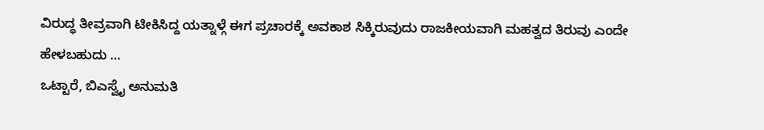ವಿರುದ್ಧ ತೀವ್ರವಾಗಿ ಟೀಕಿಸಿದ್ದ ಯತ್ನಾಳ್ಗೆ ಈಗ ಪ್ರಚಾರಕ್ಕೆ ಅವಕಾಶ ಸಿಕ್ಕಿರುವುದು ರಾಜಕೀಯವಾಗಿ ಮಹತ್ವದ ತಿರುವು ಎಂದೇ ಹೇಳಬಹುದು …
ಒಟ್ಟಾರೆ, ಬಿಎಸ್ವೈ ಅನುಮತಿ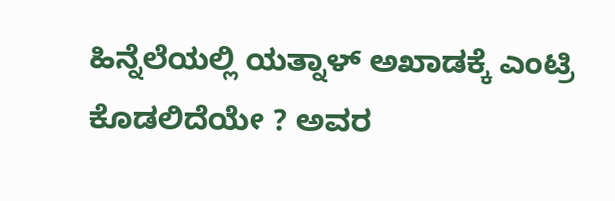ಹಿನ್ನೆಲೆಯಲ್ಲಿ ಯತ್ನಾಳ್ ಅಖಾಡಕ್ಕೆ ಎಂಟ್ರಿ ಕೊಡಲಿದೆಯೇ ? ಅವರ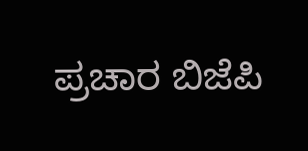ಪ್ರಚಾರ ಬಿಜೆಪಿ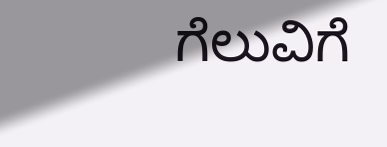ಗೆಲುವಿಗೆ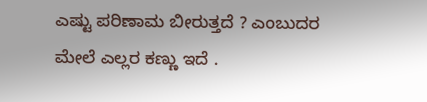ಎಷ್ಟು ಪರಿಣಾಮ ಬೀರುತ್ತದೆ ? ಎಂಬುದರ ಮೇಲೆ ಎಲ್ಲರ ಕಣ್ಣು ಇದೆ .